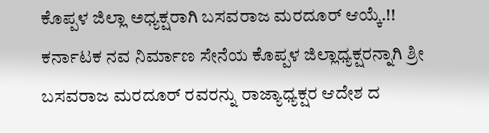ಕೊಪ್ಪಳ ಜಿಲ್ಲಾ ಅಧ್ಯಕ್ಷರಾಗಿ ಬಸವರಾಜ ಮರದೂರ್ ಆಯ್ಕೆ.!!
ಕರ್ನಾಟಕ ನವ ನಿರ್ಮಾಣ ಸೇನೆಯ ಕೊಪ್ಪಳ ಜಿಲ್ಲಾಧ್ಯಕ್ಷರನ್ನಾಗಿ ಶ್ರೀ ಬಸವರಾಜ ಮರದೂರ್ ರವರನ್ನು ರಾಜ್ಯಾಧ್ಯಕ್ಷರ ಆದೇಶ ದ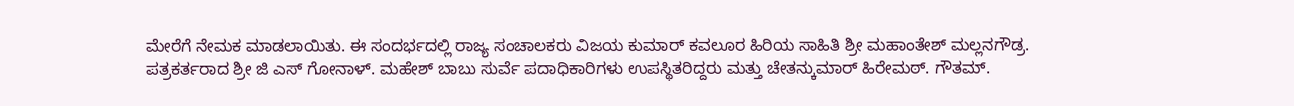ಮೇರೆಗೆ ನೇಮಕ ಮಾಡಲಾಯಿತು. ಈ ಸಂದರ್ಭದಲ್ಲಿ ರಾಜ್ಯ ಸಂಚಾಲಕರು ವಿಜಯ ಕುಮಾರ್ ಕವಲೂರ ಹಿರಿಯ ಸಾಹಿತಿ ಶ್ರೀ ಮಹಾಂತೇಶ್ ಮಲ್ಲನಗೌಡ್ರ. ಪತ್ರಕರ್ತರಾದ ಶ್ರೀ ಜಿ ಎಸ್ ಗೋನಾಳ್. ಮಹೇಶ್ ಬಾಬು ಸುರ್ವೆ ಪದಾಧಿಕಾರಿಗಳು ಉಪಸ್ಥಿತರಿದ್ದರು ಮತ್ತು ಚೇತನ್ಕುಮಾರ್ ಹಿರೇಮಠ್. ಗೌತಮ್.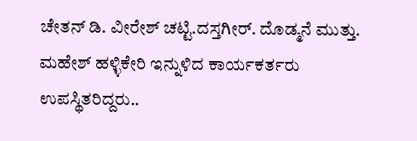ಚೇತನ್ ಡಿ. ವೀರೇಶ್ ಚಟ್ಟಿ.ದಸ್ತಗೀರ್. ದೊಡ್ಮನೆ ಮುತ್ತು. ಮಹೇಶ್ ಹಳ್ಳಿಕೇರಿ ಇನ್ನುಳಿದ ಕಾರ್ಯಕರ್ತರು ಉಪಸ್ಥಿತರಿದ್ದರು..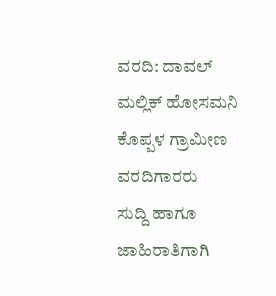ವರದಿ: ದಾವಲ್ ಮಲ್ಲಿಕ್ ಹೋಸಮನಿ ಕೊಪ್ಪಳ ಗ್ರಾಮೀಣ ವರದಿಗಾರರು
ಸುದ್ದಿ ಹಾಗೂ ಜಾಹಿರಾತಿಗಾಗಿ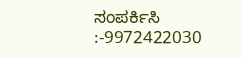ಸಂಪರ್ಕಿಸಿ :-9972422030